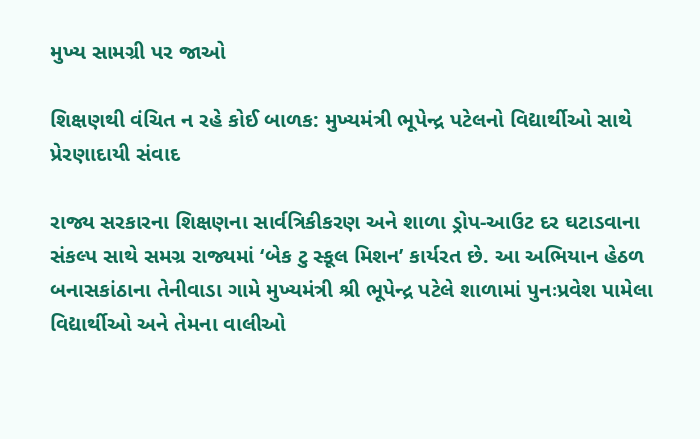મુખ્ય સામગ્રી પર જાઓ

શિક્ષણથી વંચિત ન રહે કોઈ બાળક: મુખ્યમંત્રી ભૂપેન્દ્ર પટેલનો વિદ્યાર્થીઓ સાથે પ્રેરણાદાયી સંવાદ

રાજ્ય સરકારના શિક્ષણના સાર્વત્રિકીકરણ અને શાળા ડ્રોપ-આઉટ દર ઘટાડવાના સંકલ્પ સાથે સમગ્ર રાજ્યમાં ‘બેક ટુ સ્કૂલ મિશન’ કાર્યરત છે. આ અભિયાન હેઠળ બનાસકાંઠાના તેનીવાડા ગામે મુખ્યમંત્રી શ્રી ભૂપેન્દ્ર પટેલે શાળામાં પુનઃપ્રવેશ પામેલા વિદ્યાર્થીઓ અને તેમના વાલીઓ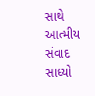સાથે આત્મીય સંવાદ સાધ્યો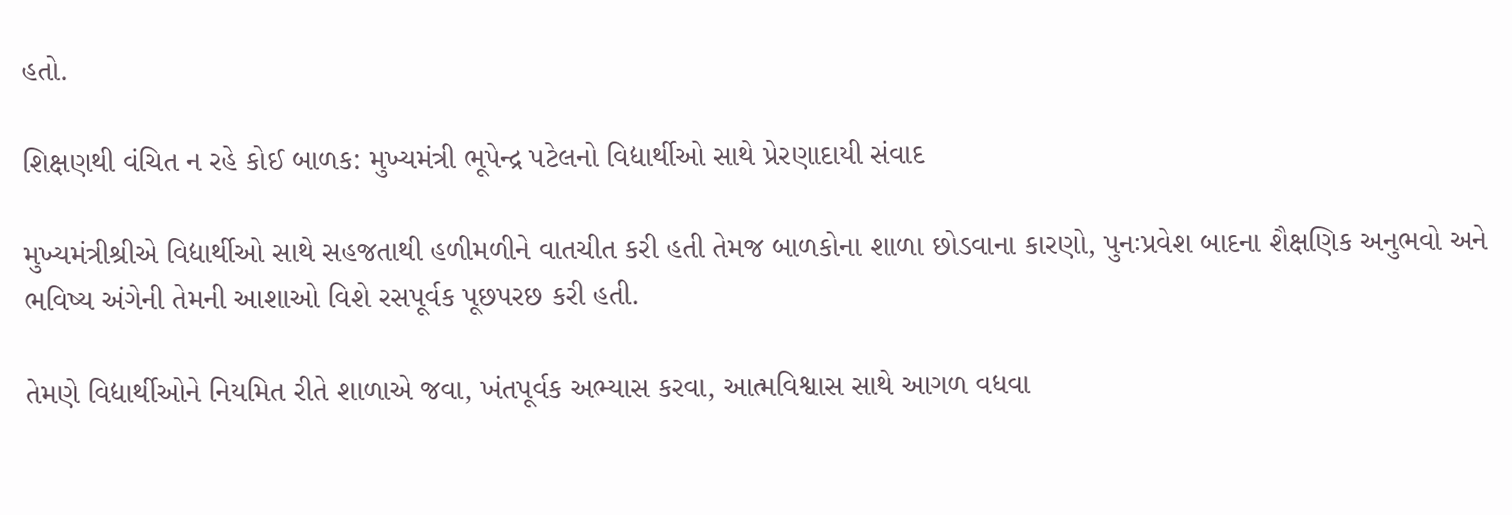હતો.

શિક્ષણથી વંચિત ન રહે કોઈ બાળક: મુખ્યમંત્રી ભૂપેન્દ્ર પટેલનો વિદ્યાર્થીઓ સાથે પ્રેરણાદાયી સંવાદ

મુખ્યમંત્રીશ્રીએ વિદ્યાર્થીઓ સાથે સહજતાથી હળીમળીને વાતચીત કરી હતી તેમજ બાળકોના શાળા છોડવાના કારણો, પુનઃપ્રવેશ બાદના શૈક્ષણિક અનુભવો અને ભવિષ્ય અંગેની તેમની આશાઓ વિશે રસપૂર્વક પૂછપરછ કરી હતી.

તેમણે વિદ્યાર્થીઓને નિયમિત રીતે શાળાએ જવા, ખંતપૂર્વક અભ્યાસ કરવા, આત્મવિશ્વાસ સાથે આગળ વધવા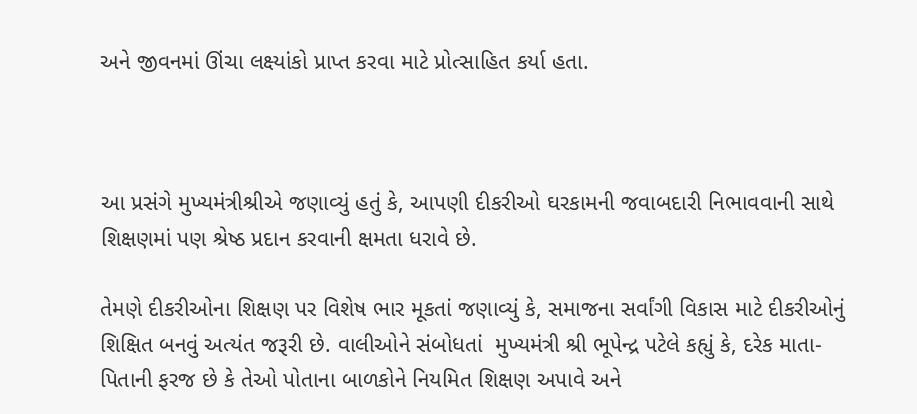અને જીવનમાં ઊંચા લક્ષ્યાંકો પ્રાપ્ત કરવા માટે પ્રોત્સાહિત કર્યા હતા.



આ પ્રસંગે મુખ્યમંત્રીશ્રીએ જણાવ્યું હતું કે, આપણી દીકરીઓ ઘરકામની જવાબદારી નિભાવવાની સાથે શિક્ષણમાં પણ શ્રેષ્ઠ પ્રદાન કરવાની ક્ષમતા ધરાવે છે.

તેમણે દીકરીઓના શિક્ષણ પર વિશેષ ભાર મૂકતાં જણાવ્યું કે, સમાજના સર્વાંગી વિકાસ માટે દીકરીઓનું શિક્ષિત બનવું અત્યંત જરૂરી છે. વાલીઓને સંબોધતાં  મુખ્યમંત્રી શ્રી ભૂપેન્દ્ર પટેલે કહ્યું કે, દરેક માતા-પિતાની ફરજ છે કે તેઓ પોતાના બાળકોને નિયમિત શિક્ષણ અપાવે અને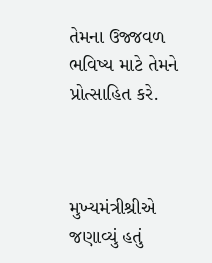તેમના ઉજ્જવળ ભવિષ્ય માટે તેમને પ્રોત્સાહિત કરે.



મુખ્યમંત્રીશ્રીએ જણાવ્યું હતું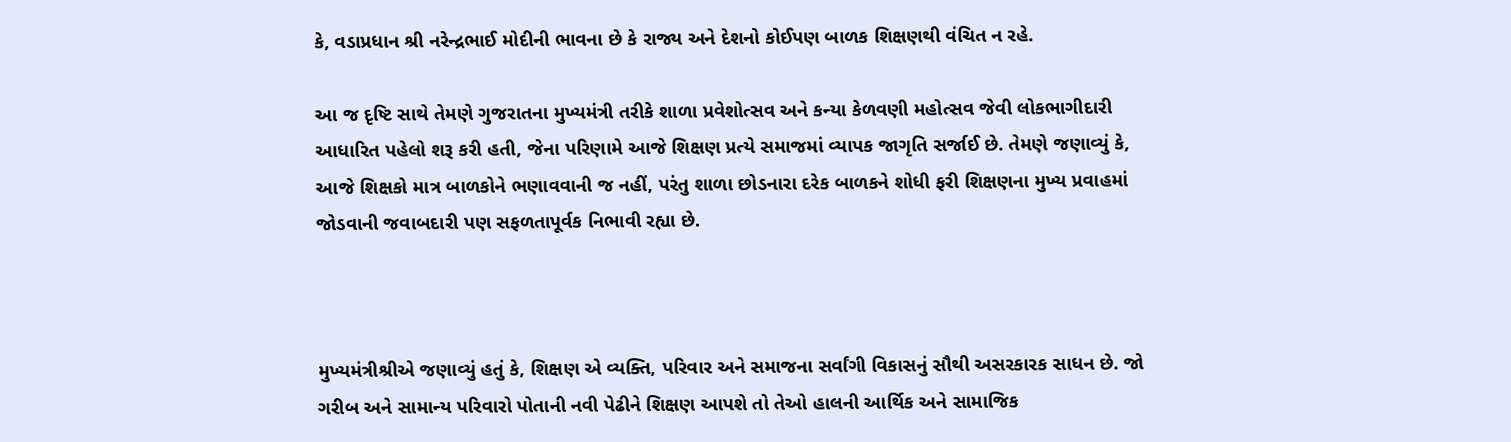કે, વડાપ્રધાન શ્રી નરેન્દ્રભાઈ મોદીની ભાવના છે કે રાજ્ય અને દેશનો કોઈપણ બાળક શિક્ષણથી વંચિત ન રહે.

આ જ દૃષ્ટિ સાથે તેમણે ગુજરાતના મુખ્યમંત્રી તરીકે શાળા પ્રવેશોત્સવ અને કન્યા કેળવણી મહોત્સવ જેવી લોકભાગીદારી આધારિત પહેલો શરૂ કરી હતી, જેના પરિણામે આજે શિક્ષણ પ્રત્યે સમાજમાં વ્યાપક જાગૃતિ સર્જાઈ છે. તેમણે જણાવ્યું કે, આજે શિક્ષકો માત્ર બાળકોને ભણાવવાની જ નહીં, પરંતુ શાળા છોડનારા દરેક બાળકને શોધી ફરી શિક્ષણના મુખ્ય પ્રવાહમાં જોડવાની જવાબદારી પણ સફળતાપૂર્વક નિભાવી રહ્યા છે.



મુખ્યમંત્રીશ્રીએ જણાવ્યું હતું કે, શિક્ષણ એ વ્યક્તિ, પરિવાર અને સમાજના સર્વાંગી વિકાસનું સૌથી અસરકારક સાધન છે. જો ગરીબ અને સામાન્ય પરિવારો પોતાની નવી પેઢીને શિક્ષણ આપશે તો તેઓ હાલની આર્થિક અને સામાજિક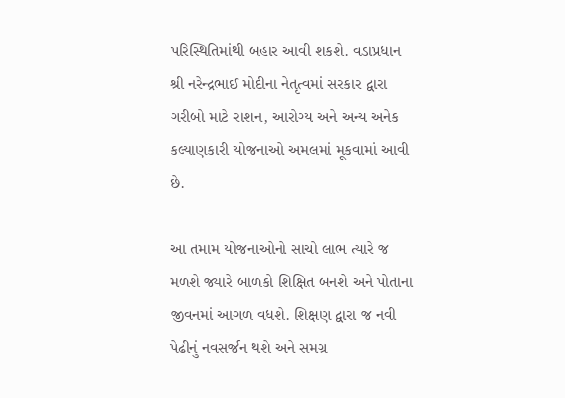પરિસ્થિતિમાંથી બહાર આવી શકશે. વડાપ્રધાન શ્રી નરેન્દ્રભાઈ મોદીના નેતૃત્વમાં સરકાર દ્વારા ગરીબો માટે રાશન, આરોગ્ય અને અન્ય અનેક કલ્યાણકારી યોજનાઓ અમલમાં મૂકવામાં આવી છે.

આ તમામ યોજનાઓનો સાચો લાભ ત્યારે જ મળશે જ્યારે બાળકો શિક્ષિત બનશે અને પોતાના જીવનમાં આગળ વધશે. શિક્ષણ દ્વારા જ નવી પેઢીનું નવસર્જન થશે અને સમગ્ર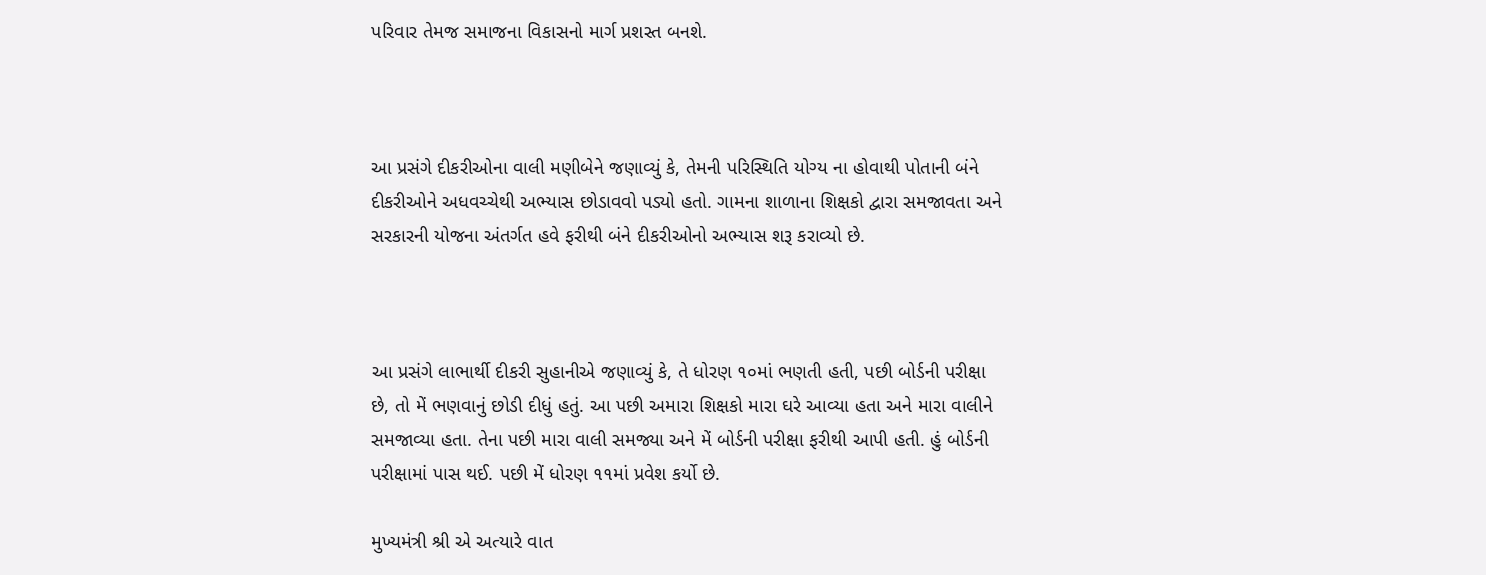પરિવાર તેમજ સમાજના વિકાસનો માર્ગ પ્રશસ્ત બનશે.



આ પ્રસંગે દીકરીઓના વાલી મણીબેને જણાવ્યું કે, તેમની પરિસ્થિતિ યોગ્ય ના હોવાથી પોતાની બંને દીકરીઓને અધવચ્ચેથી અભ્યાસ છોડાવવો પડ્યો હતો. ગામના શાળાના શિક્ષકો દ્વારા સમજાવતા અને સરકારની યોજના અંતર્ગત હવે ફરીથી બંને દીકરીઓનો અભ્યાસ શરૂ કરાવ્યો છે.



આ પ્રસંગે લાભાર્થી દીકરી સુહાનીએ જણાવ્યું કે, તે ધોરણ ૧૦માં ભણતી હતી, પછી બોર્ડની પરીક્ષા છે, તો મેં ભણવાનું છોડી દીધું હતું. આ પછી અમારા શિક્ષકો મારા ઘરે આવ્યા હતા અને મારા વાલીને સમજાવ્યા હતા. તેના પછી મારા વાલી સમજ્યા અને મેં બોર્ડની પરીક્ષા ફરીથી આપી હતી. હું બોર્ડની પરીક્ષામાં પાસ થઈ. પછી મેં ધોરણ ૧૧માં પ્રવેશ કર્યો છે.

મુખ્યમંત્રી શ્રી એ અત્યારે વાત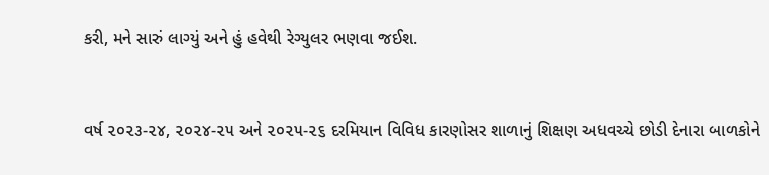કરી, મને સારું લાગ્યું અને હું હવેથી રેગ્યુલર ભણવા જઈશ.



વર્ષ ૨૦૨૩-૨૪, ૨૦૨૪-૨૫ અને ૨૦૨૫-૨૬ દરમિયાન વિવિધ કારણોસર શાળાનું શિક્ષણ અધવચ્ચે છોડી દેનારા બાળકોને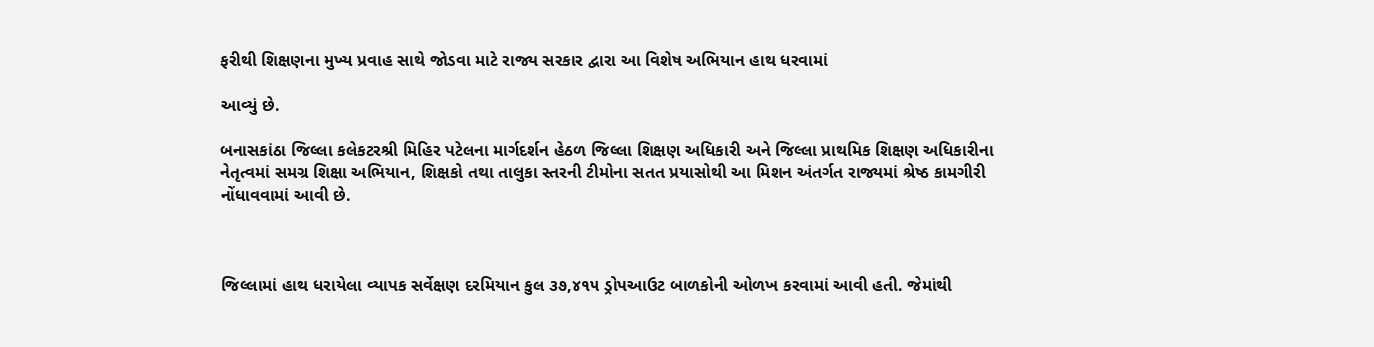ફરીથી શિક્ષણના મુખ્ય પ્રવાહ સાથે જોડવા માટે રાજ્ય સરકાર દ્વારા આ વિશેષ અભિયાન હાથ ધરવામાં

આવ્યું છે.

બનાસકાંઠા જિલ્લા કલેકટરશ્રી મિહિર પટેલના માર્ગદર્શન હેઠળ જિલ્લા શિક્ષણ અધિકારી અને જિલ્લા પ્રાથમિક શિક્ષણ અધિકારીના નેતૃત્વમાં સમગ્ર શિક્ષા અભિયાન, શિક્ષકો તથા તાલુકા સ્તરની ટીમોના સતત પ્રયાસોથી આ મિશન અંતર્ગત રાજ્યમાં શ્રેષ્ઠ કામગીરી નોંધાવવામાં આવી છે.



જિલ્લામાં હાથ ધરાયેલા વ્યાપક સર્વેક્ષણ દરમિયાન કુલ ૩૭,૪૧૫ ડ્રોપઆઉટ બાળકોની ઓળખ કરવામાં આવી હતી. જેમાંથી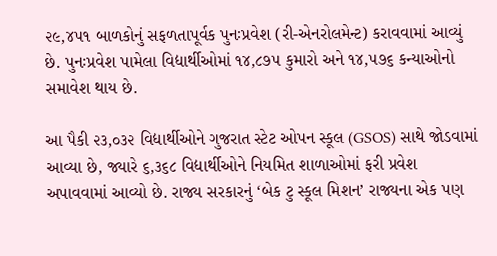૨૯,૪૫૧ બાળકોનું સફળતાપૂર્વક પુનઃપ્રવેશ (રી-એનરોલમેન્ટ) કરાવવામાં આવ્યું છે. પુનઃપ્રવેશ પામેલા વિદ્યાર્થીઓમાં ૧૪,૮૭૫ કુમારો અને ૧૪,૫૭૬ કન્યાઓનો સમાવેશ થાય છે.

આ પૈકી ૨૩,૦૩૨ વિદ્યાર્થીઓને ગુજરાત સ્ટેટ ઓપન સ્કૂલ (GSOS) સાથે જોડવામાં આવ્યા છે, જ્યારે ૬,૩૬૮ વિદ્યાર્થીઓને નિયમિત શાળાઓમાં ફરી પ્રવેશ અપાવવામાં આવ્યો છે. રાજ્ય સરકારનું ‘બેક ટુ સ્કૂલ મિશન’ રાજ્યના એક પણ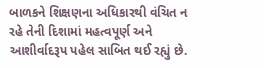બાળકને શિક્ષણના અધિકારથી વંચિત ન રહે તેની દિશામાં મહત્વપૂર્ણ અને આશીર્વાદરૂપ પહેલ સાબિત થઈ રહ્યું છે.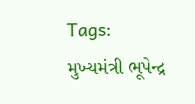Tags: મુખ્યમંત્રી ભૂપેન્દ્ર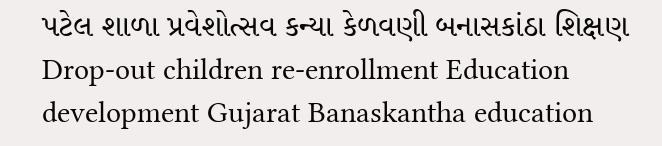પટેલ શાળા પ્રવેશોત્સવ કન્યા કેળવણી બનાસકાંઠા શિક્ષણ Drop-out children re-enrollment Education development Gujarat Banaskantha education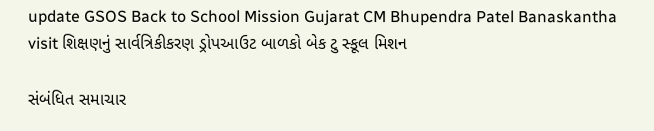update GSOS Back to School Mission Gujarat CM Bhupendra Patel Banaskantha visit શિક્ષણનું સાર્વત્રિકીકરણ ડ્રોપઆઉટ બાળકો બેક ટુ સ્કૂલ મિશન

સંબંધિત સમાચાર